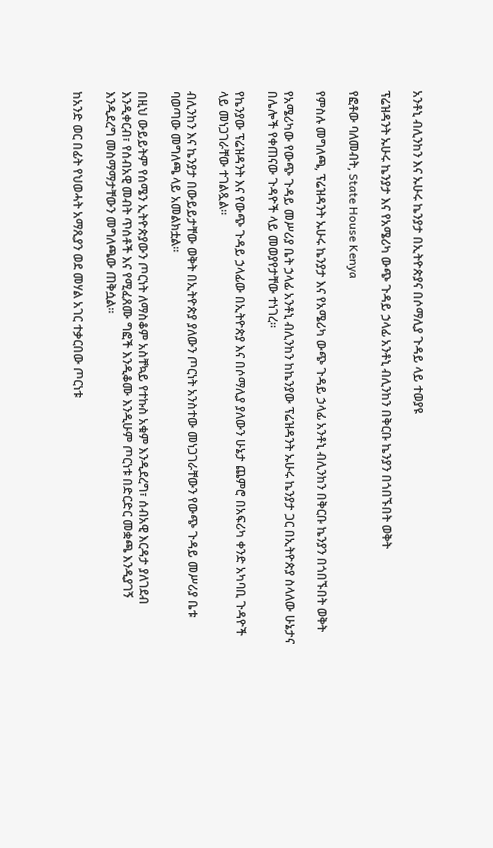አንቶኒ ብሊንከን እና ኡሁሩ ኬንያታ በኢትዮጵያና በሶማሊያ ጉዳይ ላይ ተወያዩ

ፕሬዝዳንት ኡሁሩ ኬንያታ እና የአሜሪካ ውጭ ጉዳይ ኃላፊ አንቶኒ ብሊንከን በቅርቡ ኬንያን በጎበኙበት ወቅት

የፎቶው ባለመብት, State House Kenya

የምስሉ መግለጫ, ፕሬዝዳንት ኡሁሩ ኬንያታ እና የአሜሪካ ውጭ ጉዳይ ኃላፊ አንቶኒ ብሊንከን በቅርቡ ኬንያን በጎበኙበት ወቅት

የአሜሪካው የውጭ ጉዳይ መሥሪያ ቤት ኃላፊ አንቶኒ ብሊንከን ከኬንያው ፕሬዝዳንት ኡሁሩ ኬንያታ ጋር በኢትዮጵያ ስላለው ሁኔታና በሌሎች የቀጠናው ጉዳዮች ላይ መወያየታቸው ተነገረ።

የኬንያው ፕሬዝዳንት እና የውጭ ጉዳይ ኃላፊው በኢትዮጵያ እና በሶማሊያ ያለውን ሁኔታ ጨምሮ በአፍሪካ ቀንድ አካባቢ ጉዳዮች ላይ መነጋገራቸው ተገልጿል።

ብሊንከን እና ኬንያታ በውይይታቸው ወቅት በኢትዮጵያ ያለውን ጦርነት አንስተው መነጋገራቸውን የውጭ ጉዳይ መሥሪያ ቤቱ ባወጣው መግለጫ ላይ አመልክቷል።

በዚህ ውይይትም የሰሜን ኢትዮጵያውን ጦርነት ለማስቆም አስቸኳይ የተኩስ አቁም እንዲደረግ፣ ሰብአዊ እርዳታ ያለገደብ እንዲቀርብ፣ የሰብአዊ መብት ጥሰቶች እና የሚፈጸሙ ግፎች እንዲቆሙ እንዲሁም ጦርነቱ በድርድር መቋጫ እንዲያገኝ እንዲደረግ መስማማታቸውን መግለጫው ጠቅሷል።

ከአንድ ወር በፊት የህወሓት አማጺያን ወደ መሃል አገር ተቃርበው ጦርነቱ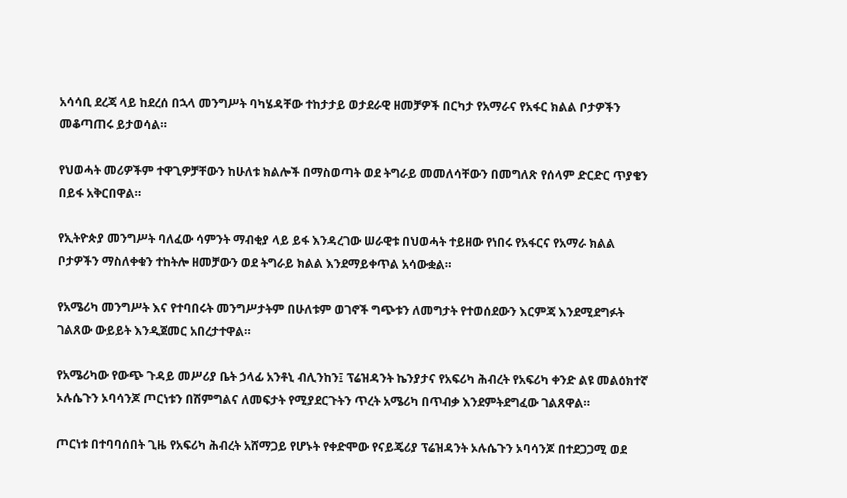አሳሳቢ ደረጃ ላይ ከደረሰ በኋላ መንግሥት ባካሄዳቸው ተከታታይ ወታደራዊ ዘመቻዎች በርካታ የአማራና የአፋር ክልል ቦታዎችን መቆጣጠሩ ይታወሳል።

የህወሓት መሪዎችም ተዋጊዎቻቸውን ከሁለቱ ክልሎች በማስወጣት ወደ ትግራይ መመለሳቸውን በመግለጽ የሰላም ድርድር ጥያቄን በይፋ አቅርበዋል።

የኢትዮጵያ መንግሥት ባለፈው ሳምንት ማብቂያ ላይ ይፋ እንዳረገው ሠራዊቱ በህወሓት ተይዘው የነበሩ የአፋርና የአማራ ክልል ቦታዎችን ማስለቀቁን ተከትሎ ዘመቻውን ወደ ትግራይ ክልል እንደማይቀጥል አሳውቋል።

የአሜሪካ መንግሥት እና የተባበሩት መንግሥታትም በሁለቱም ወገኖች ግጭቱን ለመግታት የተወሰደውን እርምጃ እንደሚደግፉት ገልጸው ውይይት እንዲጀመር አበረታተዋል።

የአሜሪካው የውጭ ጉዳይ መሥሪያ ቤት ኃላፊ አንቶኒ ብሊንከን፤ ፕሬዝዳንት ኬንያታና የአፍሪካ ሕብረት የአፍሪካ ቀንድ ልዩ መልዕክተኛ ኦሉሴጉን ኦባሳንጆ ጦርነቱን በሽምግልና ለመፍታት የሚያደርጉትን ጥረት አሜሪካ በጥብቃ እንደምትደግፈው ገልጸዋል።

ጦርነቱ በተባባሰበት ጊዜ የአፍሪካ ሕብረት አሸማጋይ የሆኑት የቀድሞው የናይጄሪያ ፕሬዝዳንት ኦሉሴጉን ኦባሳንጆ በተደጋጋሚ ወደ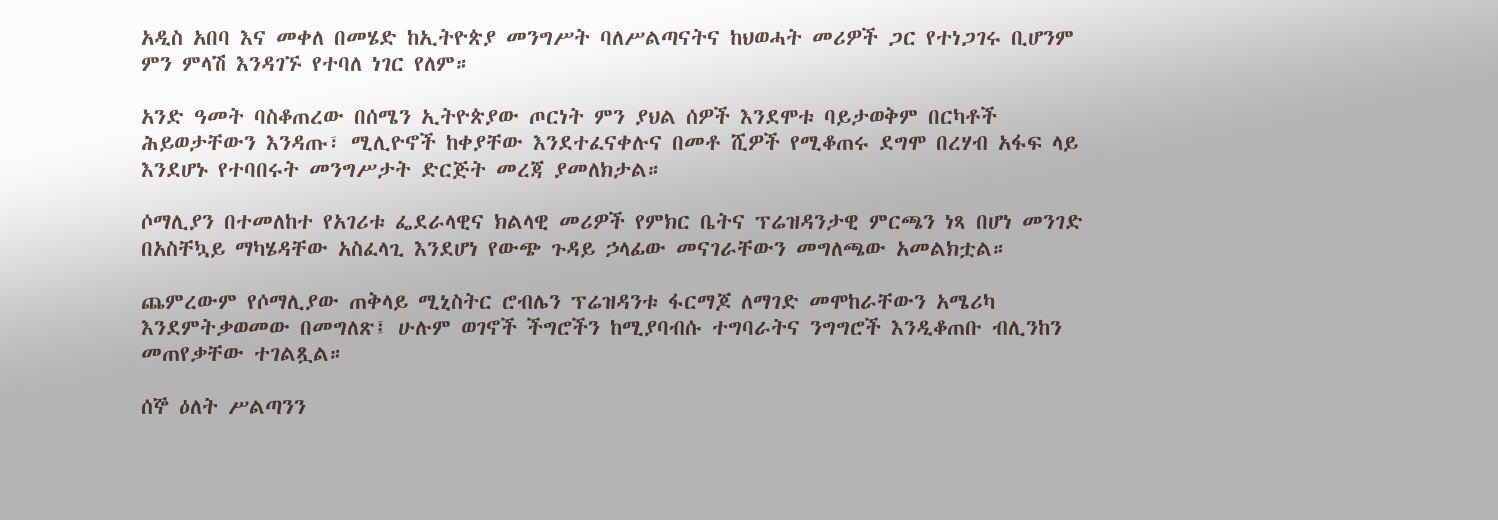አዲስ አበባ እና መቀለ በመሄድ ከኢትዮጵያ መንግሥት ባለሥልጣናትና ከህወሓት መሪዎች ጋር የተነጋገሩ ቢሆንም ምን ምላሽ እንዳገኙ የተባለ ነገር የለም።

አንድ ዓመት ባስቆጠረው በሰሜን ኢትዮጵያው ጦርነት ምን ያህል ሰዎች እንደሞቱ ባይታወቅም በርካቶች ሕይወታቸውን እንዳጡ፣ ሚሊዮኖች ከቀያቸው እንደተፈናቀሉና በመቶ ሺዎች የሚቆጠሩ ደግሞ በረሃብ አፋፍ ላይ እንደሆኑ የተባበሩት መንግሥታት ድርጅት መረጃ ያመለክታል።

ሶማሊያን በተመለከተ የአገሪቱ ፌደራላዊና ክልላዊ መሪዎች የምክር ቤትና ፕሬዝዳንታዊ ምርጫን ነጻ በሆነ መንገድ በአስቸኳይ ማካሄዳቸው አስፈላጊ እንደሆነ የውጭ ጉዳይ ኃላፊው መናገራቸውን መግለጫው አመልክቷል።

ጨምረውም የሶማሊያው ጠቅላይ ሚኒስትር ሮብሌን ፕሬዝዳንቱ ፋርማጆ ለማገድ መሞከራቸውን አሜሪካ እንደምትቃወመው በመግለጽ፤ ሁሉም ወገኖች ችግሮችን ከሚያባብሱ ተግባራትና ንግግሮች እንዲቆጠቡ ብሊንከን መጠየቃቸው ተገልጿል።

ሰኞ ዕለት ሥልጣንን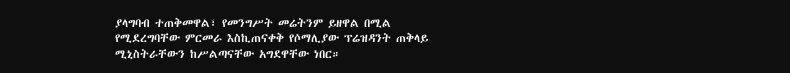ያላግባብ ተጠቅመዋል፣ የመንግሥት መሬትንም ይዘዋል በሚል የሚደረግባቸው ምርመራ እስኪጠናቀቅ የሶማሊያው ፕሬዝዳንት ጠቅላይ ሚኒስትራቸውን ከሥልጣናቸው አግደዋቸው ነበር።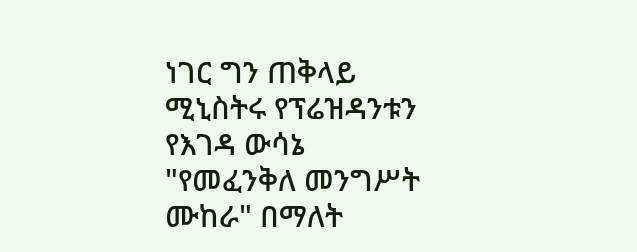ነገር ግን ጠቅላይ ሚኒስትሩ የፕሬዝዳንቱን የእገዳ ውሳኔ "የመፈንቅለ መንግሥት ሙከራ" በማለት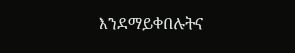እንደማይቀበሉትና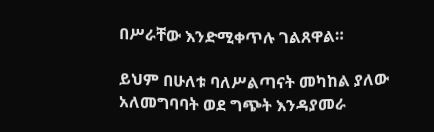በሥራቸው እንድሚቀጥሉ ገልጸዋል።

ይህም በሁለቱ ባለሥልጣናት መካከል ያለው አለመግባባት ወደ ግጭት እንዳያመራ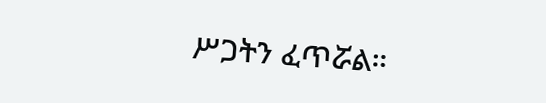ሥጋትን ፈጥሯል።